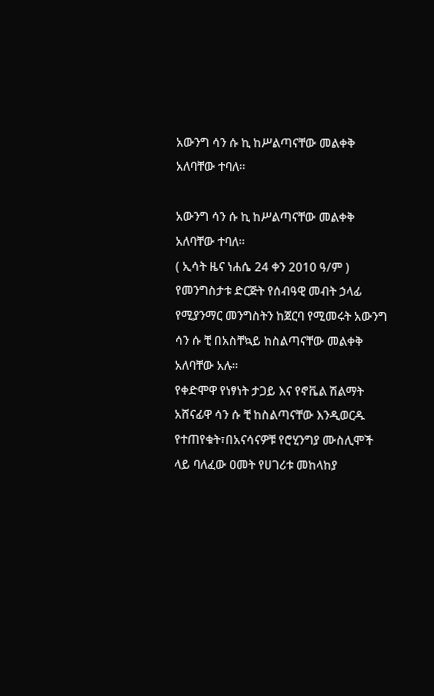አውንግ ሳን ሱ ኪ ከሥልጣናቸው መልቀቅ አለባቸው ተባለ።

አውንግ ሳን ሱ ኪ ከሥልጣናቸው መልቀቅ አለባቸው ተባለ።
( ኢሳት ዜና ነሐሴ 24 ቀን 2010 ዓ/ም ) የመንግስታቱ ድርጅት የሰብዓዊ መብት ኃላፊ የሚያንማር መንግስትን ከጀርባ የሚመሩት አውንግ ሳን ሱ ቺ በአስቸኳይ ከስልጣናቸው መልቀቅ አለባቸው አሉ።
የቀድሞዋ የነፃነት ታጋይ እና የኖቬል ሽልማት አሸናፊዋ ሳን ሱ ቺ ከስልጣናቸው እንዲወርዱ የተጠየቁት፣በአናሳናዎቹ የሮሂንግያ ሙስሊሞች ላይ ባለፈው ዐመት የሀገሪቱ መከላከያ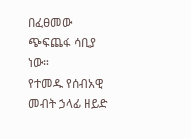በፈፀመው ጭፍጨፋ ሳቢያ ነው።
የተመዱ የሰብአዊ መብት ኃላፊ ዘይድ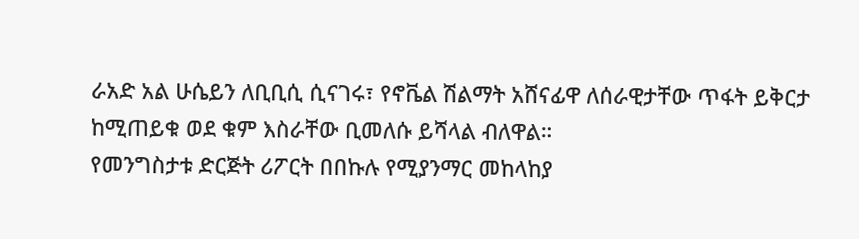ራአድ አል ሁሴይን ለቢቢሲ ሲናገሩ፣ የኖቬል ሽልማት አሸናፊዋ ለሰራዊታቸው ጥፋት ይቅርታ ከሚጠይቁ ወደ ቁም እስራቸው ቢመለሱ ይሻላል ብለዋል።
የመንግስታቱ ድርጅት ሪፖርት በበኩሉ የሚያንማር መከላከያ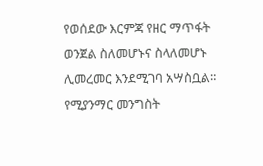የወሰደው እርምጃ የዘር ማጥፋት ወንጀል ስለመሆኑና ስላለመሆኑ ሊመረመር እንደሚገባ አሣስቧል።
የሚያንማር መንግስት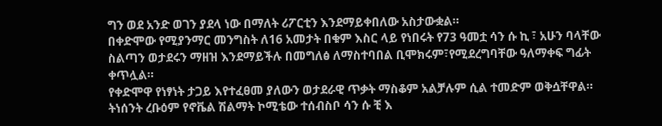ግን ወደ አንድ ወገን ያደላ ነው በማለት ሪፖርቲን እንደማይቀበለው አስታውቋል።
በቀድሞው የሚያንማር መንግስት ለ16 አመታት በቁም እስር ላይ የነበሩት የ73 ዓመቷ ሳን ሱ ኪ ፣ አሁን ባላቸው ስልጣን ወታደሩን ማዘዝ እንደማይችሉ በመግለፅ ለማስተባበል ቢሞክሩም፣የሚደረግባቸው ዓለማቀፍ ግፊት ቀጥሏል።
የቀድሞዋ የነፃነት ታጋይ እየተፈፀመ ያለውን ወታደራዊ ጥቃት ማስቆም አልቻሉም ሲል ተመድም ወቅሷቸዋል።
ትነሰንት ረቡዕም የኖቬል ሽልማት ኮሚቴው ተሰብስቦ ሳን ሱ ቺ እ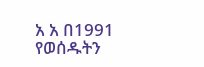አ አ በ1991 የወሰዱትን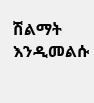ሽልማት እንዲመልሱ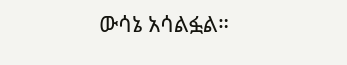ውሳኔ አሳልፏል።